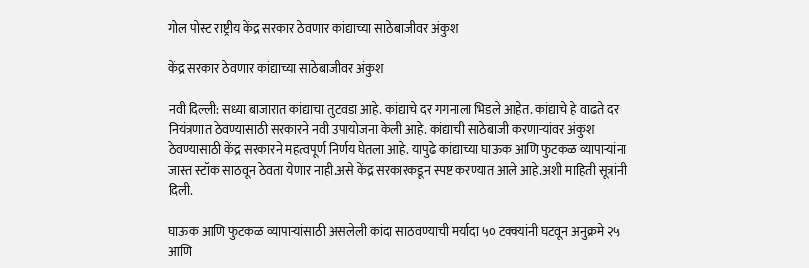गोल पोस्ट राष्ट्रीय केंद्र सरकार ठेवणार कांद्याच्या साठेबाजीवर अंकुश

केंद्र सरकार ठेवणार कांद्याच्या साठेबाजीवर अंकुश

नवी दिल्ली: सध्या बाजारात कांद्याचा तुटवडा आहे. कांद्याचे दर गगनाला भिडले आहेत. कांद्याचे हे वाढते दर नियंत्रणात ठेवण्यासाठी सरकारने नवी उपायोजना केली आहे. कांद्याची साठेबाजी करणाऱ्यांवर अंकुश ठेवण्यासाठी केंद्र सरकारने महत्वपूर्ण निर्णय घेतला आहे. यापुढे कांद्याच्या घाऊक आणि फुटकळ व्यापाऱ्यांना जास्त स्टॉक साठवून ठेवता येणार नाही.असे केंद्र सरकारकडून स्पष्ट करण्यात आले आहे.अशी माहिती सूत्रांनी दिली.

घाऊक आणि फुटकळ व्यापाऱ्यांसाठी असलेली कांदा साठवण्याची मर्यादा ५० टक्क्यांनी घटवून अनुक्रमे २५ आणि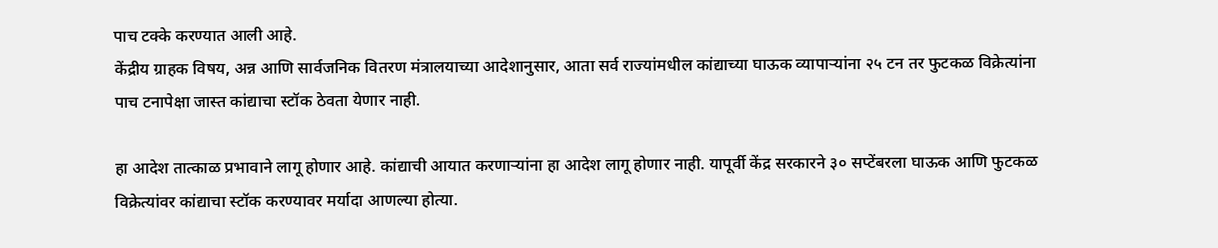पाच टक्के करण्यात आली आहे.
केंद्रीय ग्राहक विषय, अन्न आणि सार्वजनिक वितरण मंत्रालयाच्या आदेशानुसार, आता सर्व राज्यांमधील कांद्याच्या घाऊक व्यापाऱ्यांना २५ टन तर फुटकळ विक्रेत्यांना पाच टनापेक्षा जास्त कांद्याचा स्टॉक ठेवता येणार नाही.

हा आदेश तात्काळ प्रभावाने लागू होणार आहे. कांद्याची आयात करणाऱ्यांना हा आदेश लागू होणार नाही. यापूर्वी केंद्र सरकारने ३० सप्टेंबरला घाऊक आणि फुटकळ विक्रेत्यांवर कांद्याचा स्टॉक करण्यावर मर्यादा आणल्या होत्या.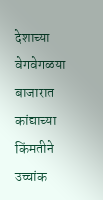देशाच्या वेगवेगळया बाजारात कांद्याच्या किंमतीने उच्चांक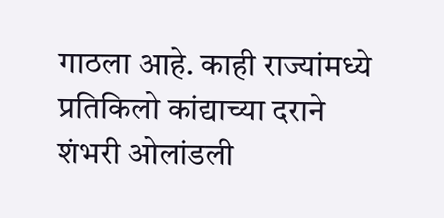गाठला आहे. काही राज्यांमध्ये प्रतिकिलो कांद्याच्या दराने शंभरी ओलांडली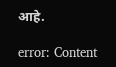आहे.

error: Content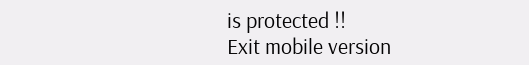is protected !!
Exit mobile version